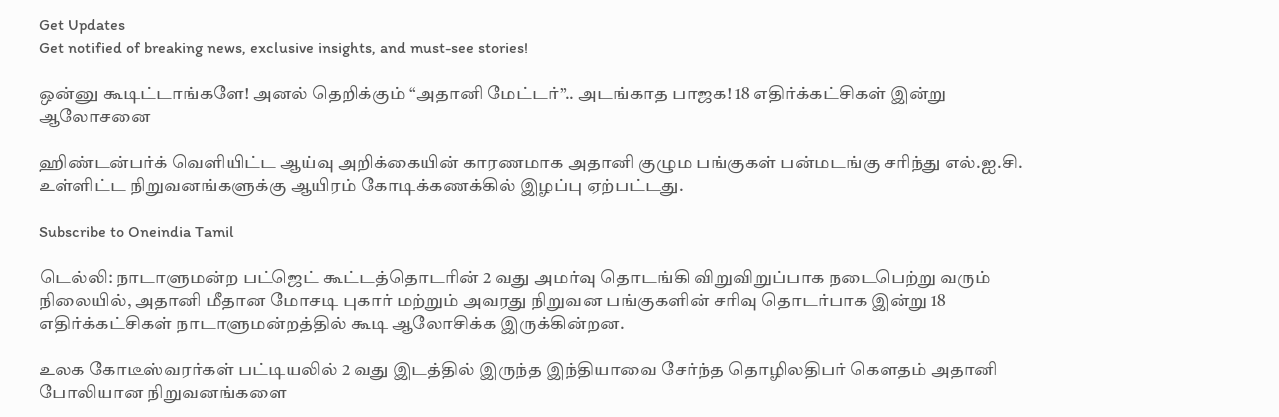Get Updates
Get notified of breaking news, exclusive insights, and must-see stories!

ஒன்னு கூடிட்டாங்களே! அனல் தெறிக்கும் “அதானி மேட்டர்”.. அடங்காத பாஜக! 18 எதிர்க்கட்சிகள் இன்று ஆலோசனை

ஹிண்டன்பர்க் வெளியிட்ட ஆய்வு அறிக்கையின் காரணமாக அதானி குழும பங்குகள் பன்மடங்கு சரிந்து எல்.ஐ.சி. உள்ளிட்ட நிறுவனங்களுக்கு ஆயிரம் கோடிக்கணக்கில் இழப்பு ஏற்பட்டது.

Subscribe to Oneindia Tamil

டெல்லி: நாடாளுமன்ற பட்ஜெட் கூட்டத்தொடரின் 2 வது அமர்வு தொடங்கி விறுவிறுப்பாக நடைபெற்று வரும் நிலையில், அதானி மீதான மோசடி புகார் மற்றும் அவரது நிறுவன பங்குகளின் சரிவு தொடர்பாக இன்று 18 எதிர்க்கட்சிகள் நாடாளுமன்றத்தில் கூடி ஆலோசிக்க இருக்கின்றன.

உலக கோடீஸ்வரர்கள் பட்டியலில் 2 வது இடத்தில் இருந்த இந்தியாவை சேர்ந்த தொழிலதிபர் கௌதம் அதானி போலியான நிறுவனங்களை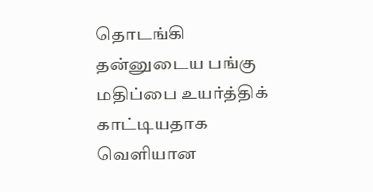தொடங்கி தன்னுடைய பங்கு மதிப்பை உயர்த்திக் காட்டியதாக வெளியான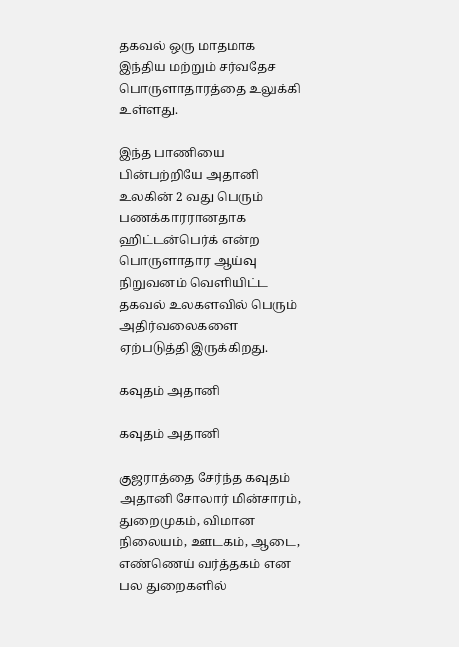தகவல் ஒரு மாதமாக இந்திய மற்றும் சர்வதேச பொருளாதாரத்தை உலுக்கி உள்ளது.

இந்த பாணியை பின்பற்றியே அதானி உலகின் 2 வது பெரும் பணக்காரரானதாக ஹிட்டன்பெர்க் என்ற பொருளாதார ஆய்வு நிறுவனம் வெளியிட்ட தகவல் உலகளவில் பெரும் அதிர்வலைகளை ஏற்படுத்தி இருக்கிறது.

கவுதம் அதானி

கவுதம் அதானி

குஜராத்தை சேர்ந்த கவுதம் அதானி சோலார் மின்சாரம், துறைமுகம், விமான நிலையம், ஊடகம், ஆடை, எண்ணெய் வர்த்தகம் என பல துறைகளில்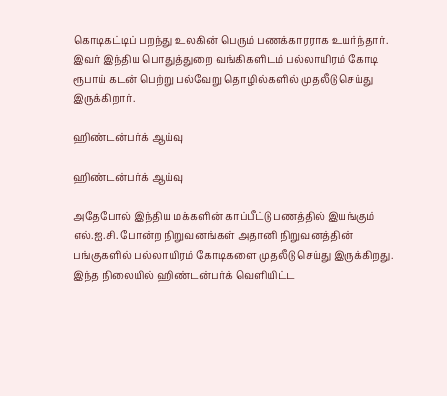கொடிகட்டிப் பறந்து உலகின் பெரும் பணக்காரராக உயர்ந்தார். இவர் இந்திய பொதுத்துறை வங்கிகளிடம் பல்லாயிரம் கோடி ரூபாய் கடன் பெற்று பல்வேறு தொழில்களில் முதலீடு செய்து இருக்கிறார்.

ஹிண்டன்பர்க் ஆய்வு

ஹிண்டன்பர்க் ஆய்வு

அதேபோல் இந்திய மக்களின் காப்பீட்டு பணத்தில் இயங்கும் எல்.ஐ.சி. போன்ற நிறுவனங்கள் அதானி நிறுவனத்தின் பங்குகளில் பல்லாயிரம் கோடிகளை முதலீடு செய்து இருக்கிறது. இந்த நிலையில் ஹிண்டன்பர்க் வெளியிட்ட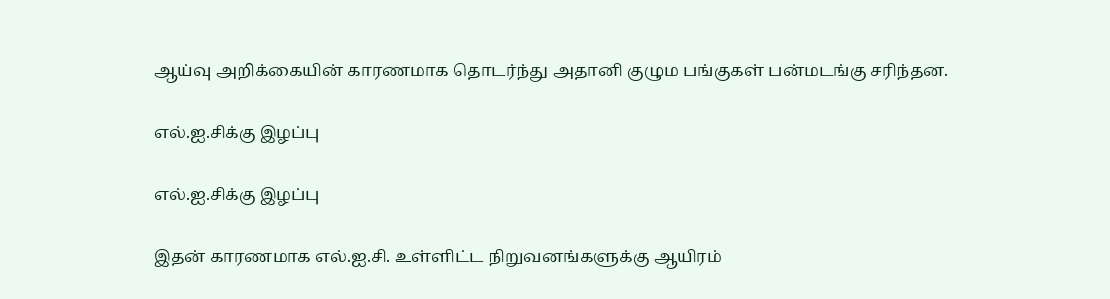ஆய்வு அறிக்கையின் காரணமாக தொடர்ந்து அதானி குழும பங்குகள் பன்மடங்கு சரிந்தன.

எல்.ஐ.சிக்கு இழப்பு

எல்.ஐ.சிக்கு இழப்பு

இதன் காரணமாக எல்.ஐ.சி. உள்ளிட்ட நிறுவனங்களுக்கு ஆயிரம்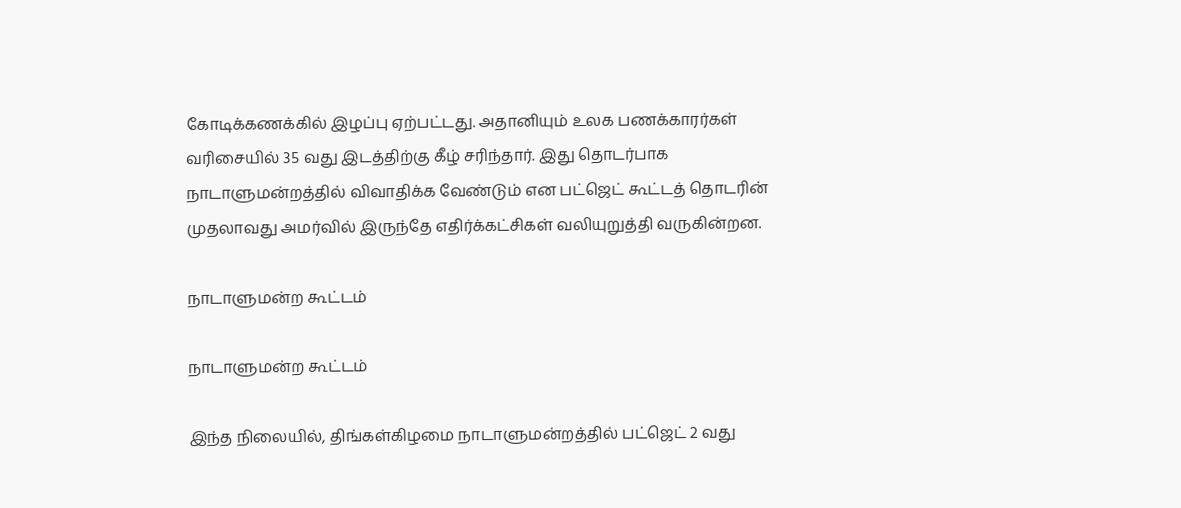கோடிக்கணக்கில் இழப்பு ஏற்பட்டது. அதானியும் உலக பணக்காரர்கள் வரிசையில் 35 வது இடத்திற்கு கீழ் சரிந்தார். இது தொடர்பாக நாடாளுமன்றத்தில் விவாதிக்க வேண்டும் என பட்ஜெட் கூட்டத் தொடரின் முதலாவது அமர்வில் இருந்தே எதிர்க்கட்சிகள் வலியுறுத்தி வருகின்றன.

நாடாளுமன்ற கூட்டம்

நாடாளுமன்ற கூட்டம்

இந்த நிலையில், திங்கள்கிழமை நாடாளுமன்றத்தில் பட்ஜெட் 2 வது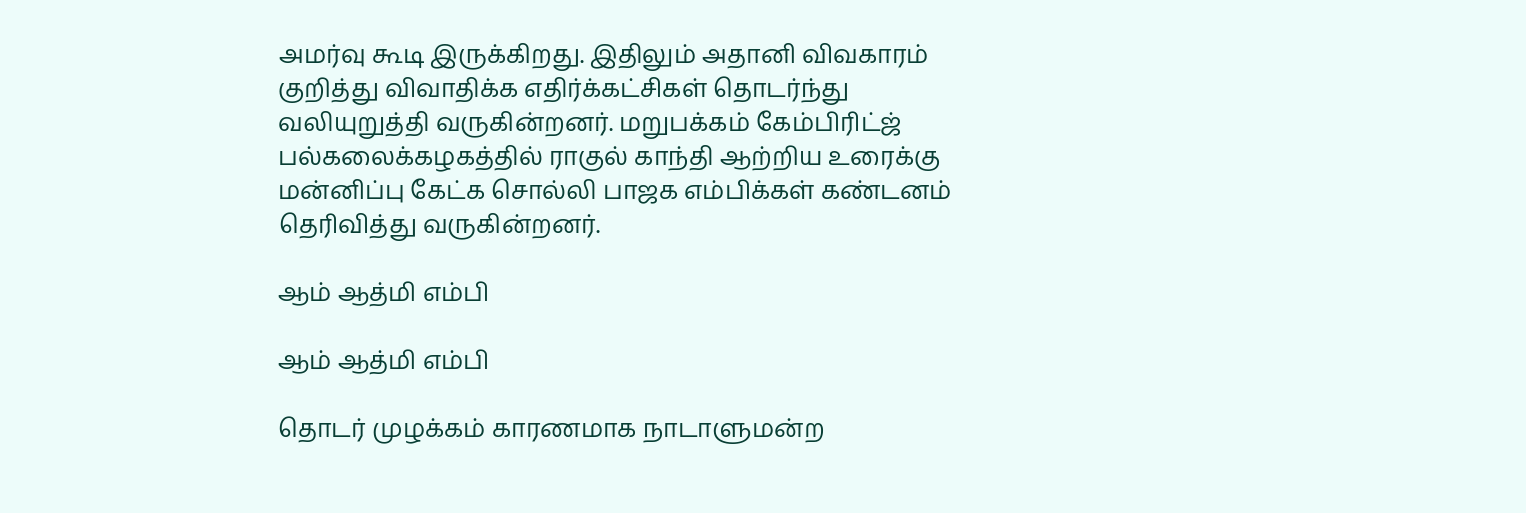அமர்வு கூடி இருக்கிறது. இதிலும் அதானி விவகாரம் குறித்து விவாதிக்க எதிர்க்கட்சிகள் தொடர்ந்து வலியுறுத்தி வருகின்றனர். மறுபக்கம் கேம்பிரிட்ஜ் பல்கலைக்கழகத்தில் ராகுல் காந்தி ஆற்றிய உரைக்கு மன்னிப்பு கேட்க சொல்லி பாஜக எம்பிக்கள் கண்டனம் தெரிவித்து வருகின்றனர்.

ஆம் ஆத்மி எம்பி

ஆம் ஆத்மி எம்பி

தொடர் முழக்கம் காரணமாக நாடாளுமன்ற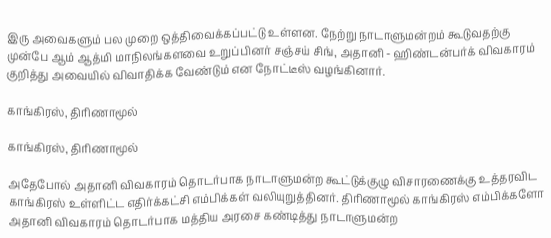இரு அவைகளும் பல முறை ஒத்திவைக்கப்பட்டு உள்ளன. நேற்று நாடாளுமன்றம் கூடுவதற்கு முன்பே ஆம் ஆத்மி மாநிலங்களவை உறுப்பினர் சஞ்சய் சிங், அதானி - ஹிண்டன்பர்க் விவகாரம் குறித்து அவையில் விவாதிக்க வேண்டும் என நோட்டீஸ் வழங்கினார்.

காங்கிரஸ், திரிணாமூல்

காங்கிரஸ், திரிணாமூல்

அதேபோல் அதானி விவகாரம் தொடர்பாக நாடாளுமன்ற கூட்டுக்குழு விசாரணைக்கு உத்தரவிட காங்கிரஸ் உள்ளிட்ட எதிர்க்கட்சி எம்பிக்கள் வலியுறுத்தினர். திரிணாமூல் காங்கிரஸ் எம்பிக்களோ அதானி விவகாரம் தொடர்பாக மத்திய அரசை கண்டித்து நாடாளுமன்ற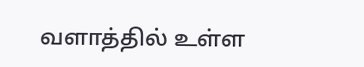வளாத்தில் உள்ள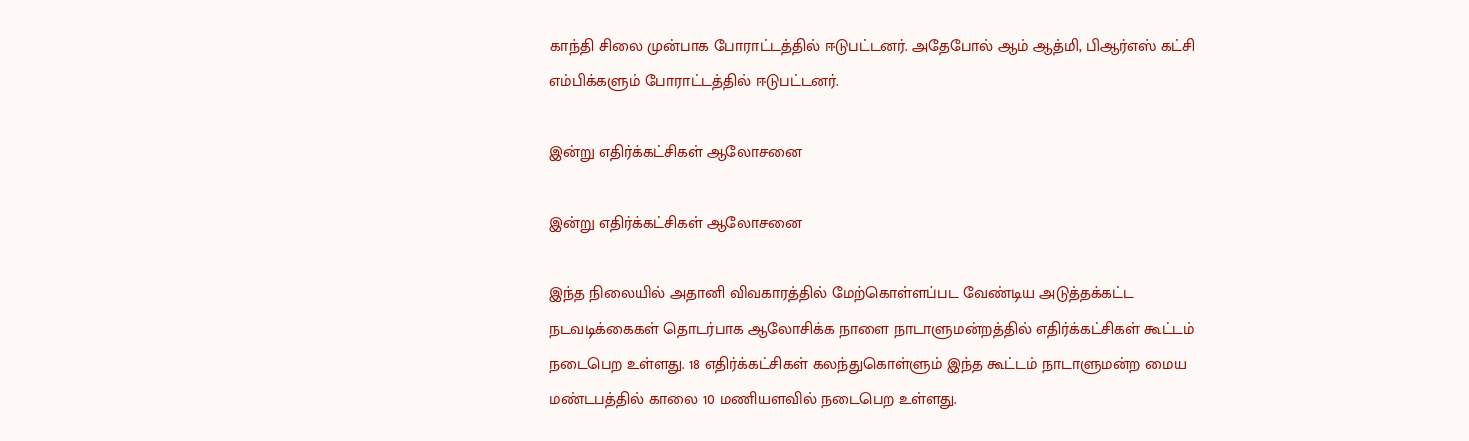காந்தி சிலை முன்பாக போராட்டத்தில் ஈடுபட்டனர். அதேபோல் ஆம் ஆத்மி, பிஆர்எஸ் கட்சி எம்பிக்களும் போராட்டத்தில் ஈடுபட்டனர்.

இன்று எதிர்க்கட்சிகள் ஆலோசனை

இன்று எதிர்க்கட்சிகள் ஆலோசனை

இந்த நிலையில் அதானி விவகாரத்தில் மேற்கொள்ளப்பட வேண்டிய அடுத்தக்கட்ட நடவடிக்கைகள் தொடர்பாக ஆலோசிக்க நாளை நாடாளுமன்றத்தில் எதிர்க்கட்சிகள் கூட்டம் நடைபெற உள்ளது. 18 எதிர்க்கட்சிகள் கலந்துகொள்ளும் இந்த கூட்டம் நாடாளுமன்ற மைய மண்டபத்தில் காலை 10 மணியளவில் நடைபெற உள்ளது.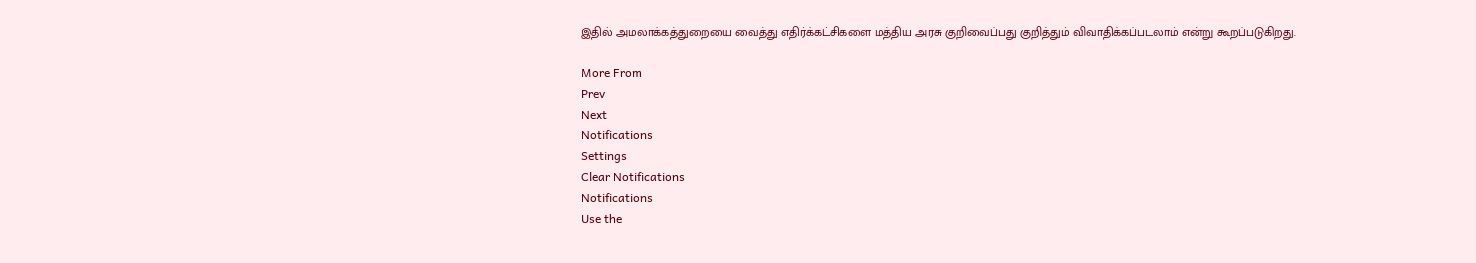இதில் அமலாக்கத்துறையை வைத்து எதிர்க்கட்சிகளை மத்திய அரசு குறிவைப்பது குறித்தும் விவாதிக்கப்படலாம் என்று கூறப்படுகிறது.

More From
Prev
Next
Notifications
Settings
Clear Notifications
Notifications
Use the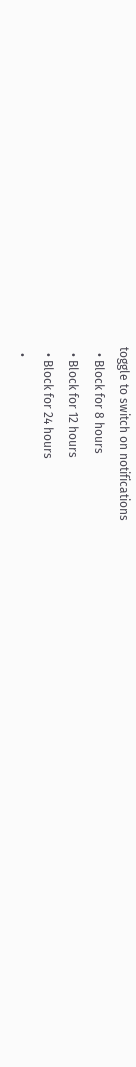toggle to switch on notifications
  • Block for 8 hours
  • Block for 12 hours
  • Block for 24 hours
  •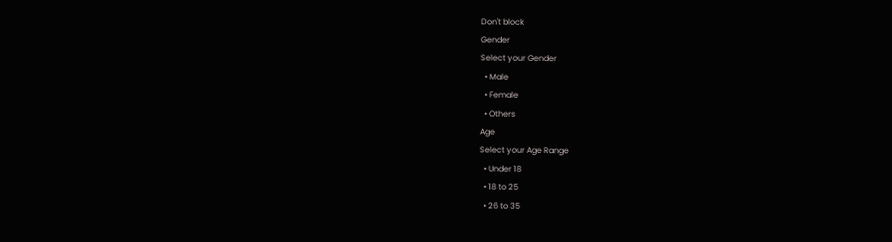Don't block
Gender
Select your Gender
  • Male
  • Female
  • Others
Age
Select your Age Range
  • Under 18
  • 18 to 25
  • 26 to 35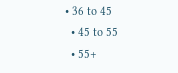• 36 to 45
  • 45 to 55
  • 55+